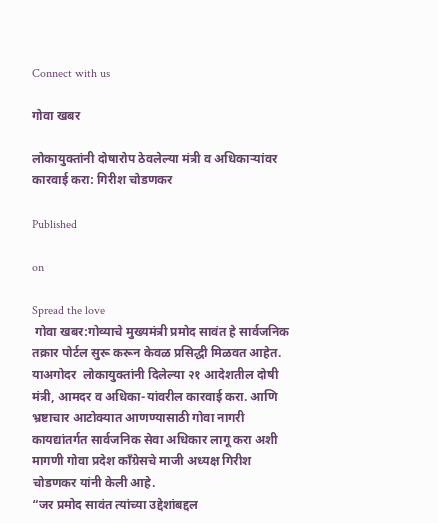Connect with us

गोवा खबर

लोकायुक्तांनी दोषारोप ठेवलेल्या मंत्री व अधिकाऱ्यांवर कारवाई करा: गिरीश चोडणकर

Published

on

Spread the love
 गोवा खबर:गोव्याचे मुख्यमंत्री प्रमोद सावंत हे सार्वजनिक तक्रार पोर्टल सुरू करून केवळ प्रसिद्धी मिळवत आहेत. याअगोदर  लोकायुक्तांनी दिलेल्या २१ आदेशतील दोषी मंत्री, आमदर व अधिका-यांवरील कारवाई करा. आणि भ्रष्टाचार आटोक्यात आणण्यासाठी गोवा नागरी कायद्यांतर्गत सार्वजनिक सेवा अधिकार लागू करा अशी मागणी गोवा प्रदेश काँग्रेसचे माजी अध्यक्ष गिरीश चोडणकर यांनी केली आहे.
“जर प्रमोद सावंत त्यांच्या उद्देशांबद्दल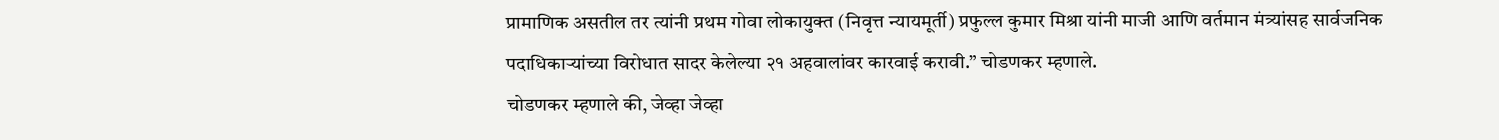प्रामाणिक असतील तर त्यांनी प्रथम गोवा लोकायुक्त (निवृत्त न्यायमूर्ती) प्रफुल्ल कुमार मिश्रा यांनी माजी आणि वर्तमान मंत्र्यांसह सार्वजनिक पदाधिकाऱ्यांच्या विरोधात सादर केलेल्या २१ अहवालांवर कारवाई करावी.” चोडणकर म्हणाले.
चोडणकर म्हणाले की, जेव्हा जेव्हा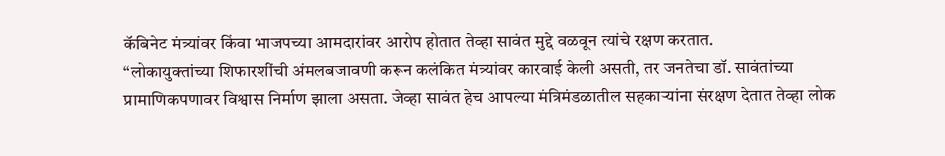कॅबिनेट मंत्र्यांवर किंवा भाजपच्या आमदारांवर आरोप होतात तेव्हा सावंत मुद्दे वळवून त्यांचे रक्षण करतात.
“लोकायुक्तांच्या शिफारशींची अंमलबजावणी करून कलंकित मंत्र्यांवर कारवाई केली असती, तर जनतेचा डॉ. सावंतांच्या प्रामाणिकपणावर विश्वास निर्माण झाला असता. जेव्हा सावंत हेच आपल्या मंत्रिमंडळातील सहकाऱ्यांना संरक्षण देतात तेव्हा लोक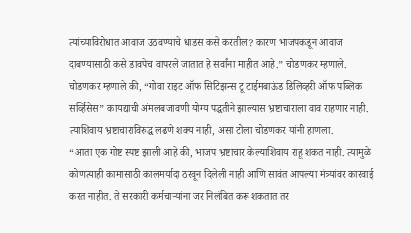त्यांच्याविरोधात आवाज उठवण्याचे धाडस कसे करतील? कारण भाजपकडून आवाज दाबण्यासाठी कसे डावपेच वापरले जातात हे सर्वांना माहीत आहे.” चोडणकर म्हणाले.
चोडणकर म्हणाले की, “गोवा राइट ऑफ सिटिझन्स टू टाईमबाऊंड डिलिव्हरी ऑफ पब्लिक सर्व्हिसेस” कायद्याची अंमलबजावणी योग्य पद्धतीने झाल्यास भ्रष्टाचाराला वाव राहणार नाही. त्याशिवाय भ्रष्टाचाराविरुद्ध लढणे शक्य नाही, असा टोला चोडणकर यांनी हाणला.
“आता एक गोष्ट स्पष्ट झाली आहे की, भाजप भ्रष्टाचार केल्याशिवाय राहू शकत नाही. त्यामुळे कोणत्याही कामासाठी कालमर्यादा ठरवून दिलेली नाही आणि सावंत आपल्या मंत्र्यांवर कारवाई करत नाहीत. ते सरकारी कर्मचाऱ्यांना जर निलंबित करू शकतात तर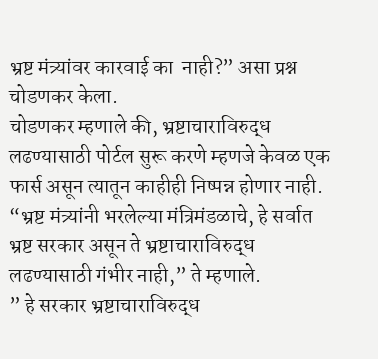भ्रष्ट मंत्र्यांवर कारवाई का  नाही?” असा प्रश्न चोडणकर केला.
चोडणकर म्हणाले की, भ्रष्टाचाराविरुद्ध लढण्यासाठी पोर्टल सुरू करणे म्हणजे केवळ एक फार्स असून त्यातून काहीही निष्पन्न होणार नाही.
“भ्रष्ट मंत्र्यांनी भरलेल्या मंत्रिमंडळाचे, हे सर्वात भ्रष्ट सरकार असून ते भ्रष्टाचाराविरुद्ध लढण्यासाठी गंभीर नाही,” ते म्हणाले.
” हे सरकार भ्रष्टाचाराविरुद्ध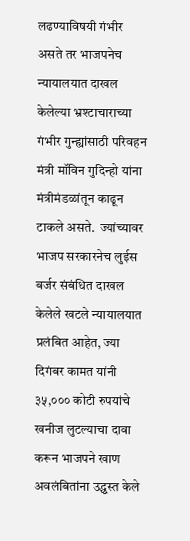लढण्याविषयी गंभीर असते तर भाजपनेच न्यायालयात दाखल केलेल्या भ्रश्टाचाराच्या गंभीर गुन्ह्यांसाठी परिवहन मंत्री मॉविन गुदिन्हो यांना मंत्रीमंडळांतून काढून टाकले असते.  ज्यांच्यावर भाजप सरकारनेच लुईस बर्जर संबंधित दाखल केलेले खटले न्यायालयात प्रलंबित आहेत, ज्या दिगंबर कामत यांनी ३५,००० कोटी रुपयांचे खनीज लुटल्याचा दावा करून भाजपने खाण अवलंबितांना उद्ध्वस्त केले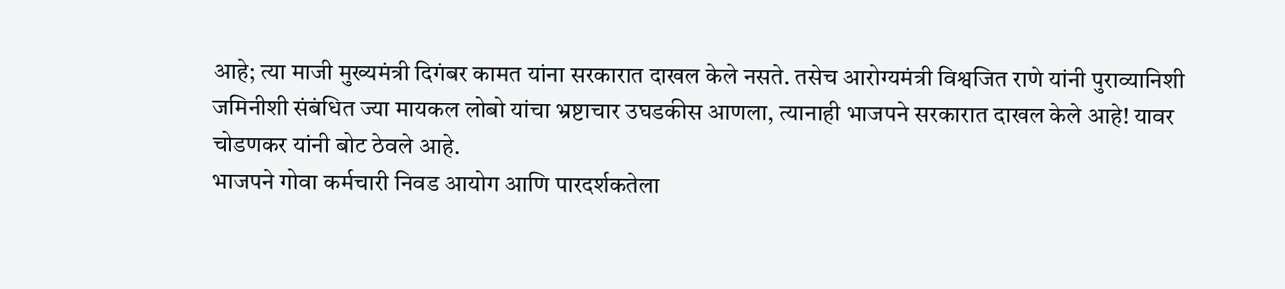आहे; त्या माजी मुख्यमंत्री दिगंबर कामत यांना सरकारात दाखल केले नसते. तसेच आरोग्यमंत्री विश्वजित राणे यांनी पुराव्यानिशी जमिनीशी संबंधित ज्या मायकल लोबो यांचा भ्रष्टाचार उघडकीस आणला, त्यानाही भाजपने सरकारात दाखल केले आहे! यावर चोडणकर यांनी बोट ठेवले आहे.
भाजपने गोवा कर्मचारी निवड आयोग आणि पारदर्शकतेला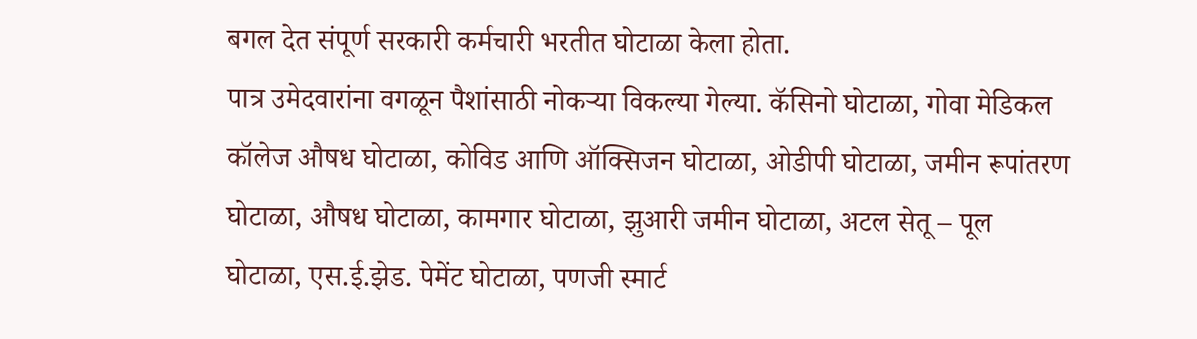बगल देत संपूर्ण सरकारी कर्मचारी भरतीत घोटाळा केला होता.
पात्र उमेदवारांना वगळून पैशांसाठी नोकऱ्या विकल्या गेल्या. कॅसिनो घोटाळा, गोवा मेडिकल कॉलेज औषध घोटाळा, कोविड आणि ऑक्सिजन घोटाळा, ओडीपी घोटाळा, जमीन रूपांतरण घोटाळा, औषध घोटाळा, कामगार घोटाळा, झुआरी जमीन घोटाळा, अटल सेतू – पूल घोटाळा, एस.ई.झेड. पेमेंट घोटाळा, पणजी स्मार्ट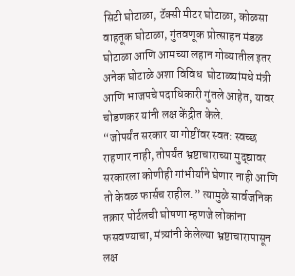सिटी घोटाळा, टॅक्सी मीटर घोटाळा, कोळसा वाहतूक घोटाळा, गुंतवणूक प्रोत्साहन मंडळ घोटाळा आणि आमच्या लहान गोव्यातील इतर अनेक घोटाळे अशा विविध  घोटाळ्यांमधे मंत्री आणि भाजपचे पदाधिकारी गुंतले आहेत, यावर  चोडणकर यांनी लक्ष केंद्रीत केले.
“जोपर्यंत सरकार या गोष्टींवर स्वत: स्वच्छ राहणार नाही, तोपर्यंत भ्रष्टाचाराच्या मुद्द्यावर सरकारला कोणीही गांभीर्याने घेणार नाही आणि तो केवळ फार्सच राहील.” त्यामुळे सार्वजनिक तक्रार पोर्टलची घोषणा म्हणजे लोकांना फसवण्याचा, मंत्र्यांनी केलेल्या भ्रष्टाचारापासून लक्ष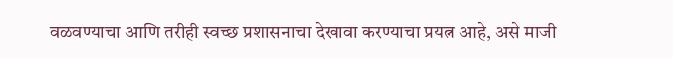वळवण्याचा आणि तरीही स्वच्छ प्रशासनाचा देखावा करण्याचा प्रयत्न आहे, असे माजी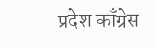प्रदेश काँग्रेस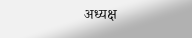अध्यक्ष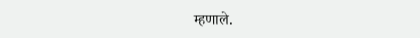म्हणाले.